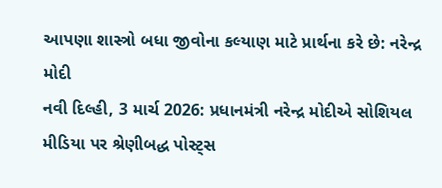આપણા શાસ્ત્રો બધા જીવોના કલ્યાણ માટે પ્રાર્થના કરે છે: નરેન્દ્ર મોદી
નવી દિલ્હી, 3 માર્ચ 2026: પ્રધાનમંત્રી નરેન્દ્ર મોદીએ સોશિયલ મીડિયા પર શ્રેણીબદ્ધ પોસ્ટ્સ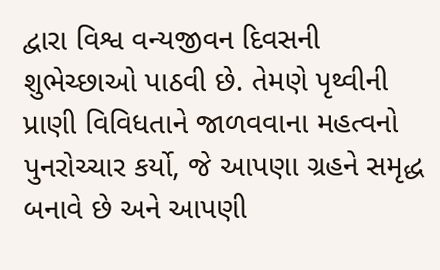દ્વારા વિશ્વ વન્યજીવન દિવસની શુભેચ્છાઓ પાઠવી છે. તેમણે પૃથ્વીની પ્રાણી વિવિધતાને જાળવવાના મહત્વનો પુનરોચ્ચાર કર્યો, જે આપણા ગ્રહને સમૃદ્ધ બનાવે છે અને આપણી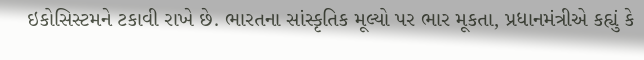ઇકોસિસ્ટમને ટકાવી રાખે છે. ભારતના સાંસ્કૃતિક મૂલ્યો પર ભાર મૂકતા, પ્રધાનમંત્રીએ કહ્યું કે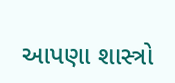આપણા શાસ્ત્રો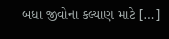બધા જીવોના કલ્યાણ માટે […]